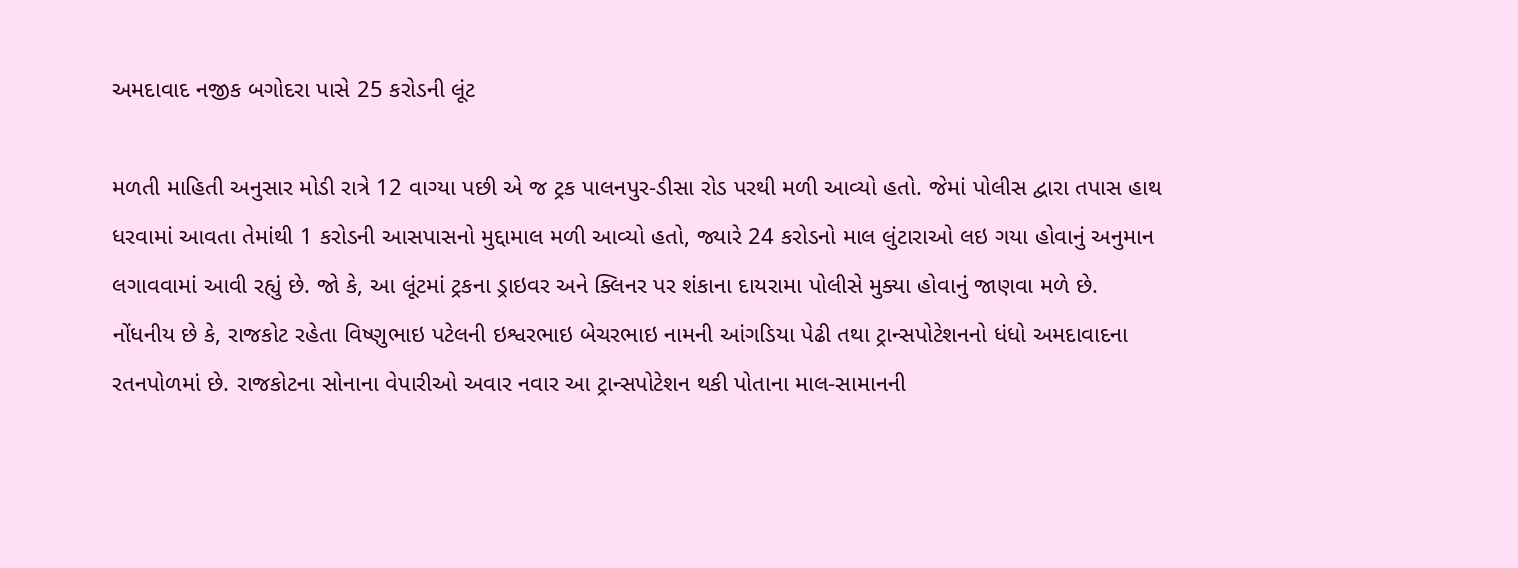અમદાવાદ નજીક બગોદરા પાસે 25 કરોડની લૂંટ

મળતી માહિતી અનુસાર મોડી રાત્રે 12 વાગ્યા પછી એ જ ટ્રક પાલનપુર-ડીસા રોડ પરથી મળી આવ્યો હતો. જેમાં પોલીસ દ્વારા તપાસ હાથ ધરવામાં આવતા તેમાંથી 1 કરોડની આસપાસનો મુદ્દામાલ મળી આવ્યો હતો, જ્યારે 24 કરોડનો માલ લુંટારાઓ લઇ ગયા હોવાનું અનુમાન લગાવવામાં આવી રહ્યું છે. જો કે, આ લૂંટમાં ટ્રકના ડ્રાઇવર અને ક્લિનર પર શંકાના દાયરામા પોલીસે મુક્યા હોવાનું જાણવા મળે છે.
નોંધનીય છે કે, રાજકોટ રહેતા વિષ્ણુભાઇ પટેલની ઇશ્વરભાઇ બેચરભાઇ નામની આંગડિયા પેઢી તથા ટ્રાન્સપોટેશનનો ધંધો અમદાવાદના રતનપોળમાં છે. રાજકોટના સોનાના વેપારીઓ અવાર નવાર આ ટ્રાન્સપોટેશન થકી પોતાના માલ-સામાનની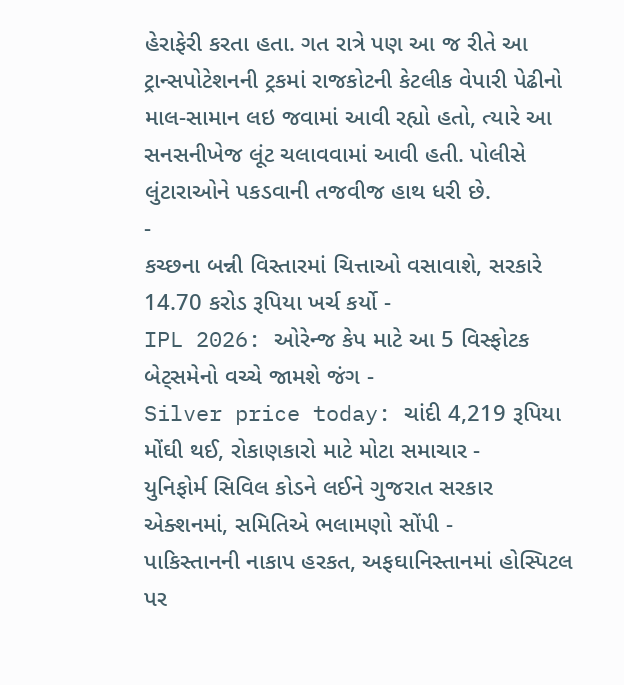હેરાફેરી કરતા હતા. ગત રાત્રે પણ આ જ રીતે આ ટ્રાન્સપોટેશનની ટ્રકમાં રાજકોટની કેટલીક વેપારી પેઢીનો માલ-સામાન લઇ જવામાં આવી રહ્યો હતો, ત્યારે આ સનસનીખેજ લૂંટ ચલાવવામાં આવી હતી. પોલીસે લુંટારાઓને પકડવાની તજવીજ હાથ ધરી છે.
-
કચ્છના બન્ની વિસ્તારમાં ચિત્તાઓ વસાવાશે, સરકારે 14.70 કરોડ રૂપિયા ખર્ચ કર્યો -
IPL 2026: ઓરેન્જ કેપ માટે આ 5 વિસ્ફોટક બેટ્સમેનો વચ્ચે જામશે જંગ -
Silver price today: ચાંદી 4,219 રૂપિયા મોંઘી થઈ, રોકાણકારો માટે મોટા સમાચાર -
યુનિફોર્મ સિવિલ કોડને લઈને ગુજરાત સરકાર એક્શનમાં, સમિતિએ ભલામણો સોંપી -
પાકિસ્તાનની નાકાપ હરકત, અફઘાનિસ્તાનમાં હોસ્પિટલ પર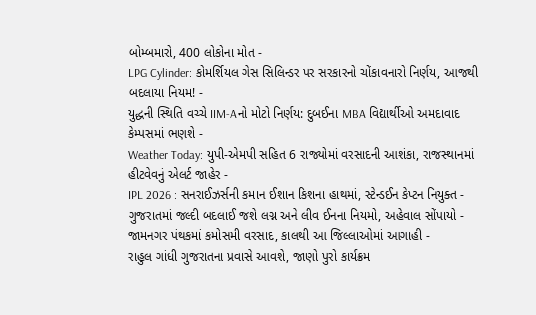બોમ્બમારો, 400 લોકોના મોત -
LPG Cylinder: કોમર્શિયલ ગેસ સિલિન્ડર પર સરકારનો ચોંકાવનારો નિર્ણય, આજથી બદલાયા નિયમ! -
યુદ્ધની સ્થિતિ વચ્ચે IIM-Aનો મોટો નિર્ણય: દુબઈના MBA વિદ્યાર્થીઓ અમદાવાદ કેમ્પસમાં ભણશે -
Weather Today: યુપી-એમપી સહિત 6 રાજ્યોમાં વરસાદની આશંકા, રાજસ્થાનમાં હીટવેવનું એલર્ટ જાહેર -
IPL 2026 : સનરાઈઝર્સની કમાન ઈશાન કિશના હાથમાં, સ્ટેન્ડઈન કેપ્ટન નિયુક્ત -
ગુજરાતમાં જલ્દી બદલાઈ જશે લગ્ન અને લીવ ઈનના નિયમો, અહેવાલ સોંપાયો -
જામનગર પંથકમાં કમોસમી વરસાદ, કાલથી આ જિલ્લાઓમાં આગાહી -
રાહુલ ગાંધી ગુજરાતના પ્રવાસે આવશે, જાણો પુરો કાર્યક્રમ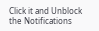Click it and Unblock the Notifications